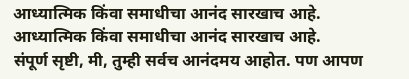आध्यात्मिक किंवा समाधीचा आनंद सारखाच आहे.
आध्यात्मिक किंवा समाधीचा आनंद सारखाच आहे.
संपूर्ण सृष्टी, मी, तुम्ही सर्वच आनंदमय आहोत. पण आपण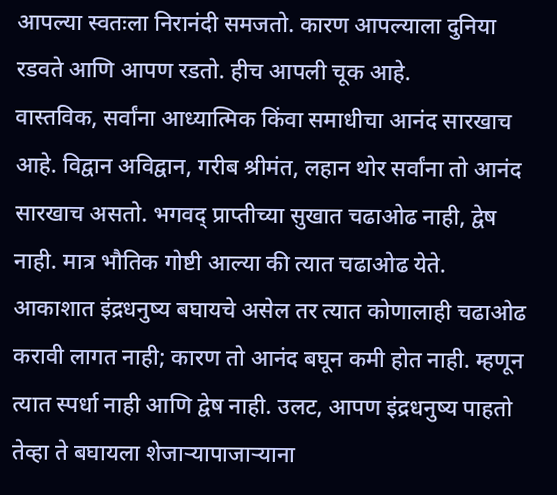आपल्या स्वतःला निरानंदी समजतो. कारण आपल्याला दुनिया रडवते आणि आपण रडतो. हीच आपली चूक आहे.
वास्तविक, सर्वांना आध्यात्मिक किंवा समाधीचा आनंद सारखाच आहे. विद्वान अविद्वान, गरीब श्रीमंत, लहान थोर सर्वांना तो आनंद सारखाच असतो. भगवद् प्राप्तीच्या सुखात चढाओढ नाही, द्वेष नाही. मात्र भौतिक गोष्टी आल्या की त्यात चढाओढ येते.
आकाशात इंद्रधनुष्य बघायचे असेल तर त्यात कोणालाही चढाओढ करावी लागत नाही; कारण तो आनंद बघून कमी होत नाही. म्हणून त्यात स्पर्धा नाही आणि द्वेष नाही. उलट, आपण इंद्रधनुष्य पाहतो तेव्हा ते बघायला शेजाऱ्यापाजाऱ्याना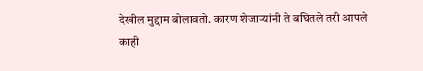देखील मुद्दाम बोलावतो. कारण शेजाऱ्यांनी ते बघितले तरी आपले काही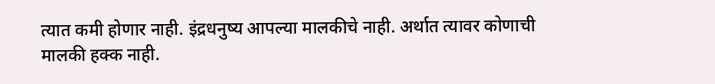त्यात कमी होणार नाही. इंद्रधनुष्य आपल्या मालकीचे नाही. अर्थात त्यावर कोणाची मालकी हक्क नाही.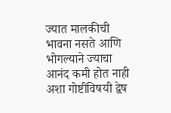ज्यात मालकीची भावना नसते आणि भोगल्याने ज्याचा आनंद कमी होत नाही अशा गोष्टीविषयी द्वेष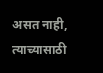असत नाही, त्याच्यासाठी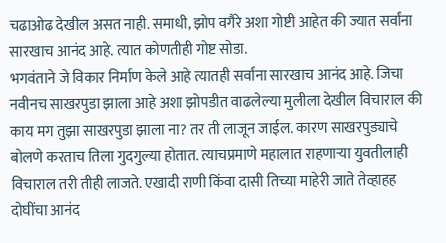चढाओढ देखील असत नाही. समाधी, झोप वगैरे अशा गोष्टी आहेत की ज्यात सर्वांना सारखाच आनंद आहे. त्यात कोणतीही गोष्ट सोडा.
भगवंताने जे विकार निर्माण केले आहे त्यातही सर्वांना सारखाच आनंद आहे. जिचा नवीनच साखरपुडा झाला आहे अशा झोपडीत वाढलेल्या मुलीला देखील विचाराल की काय मग तुझा साखरपुडा झाला ना? तर ती लाजून जाईल. कारण साखरपुड्याचे बोलणे करताच तिला गुदगुल्या होतात. त्याचप्रमाणे महालात राहणाऱ्या युवतीलाही विचाराल तरी तीही लाजते. एखादी राणी किंवा दासी तिच्या माहेरी जाते तेव्हाहह दोघींचा आनंद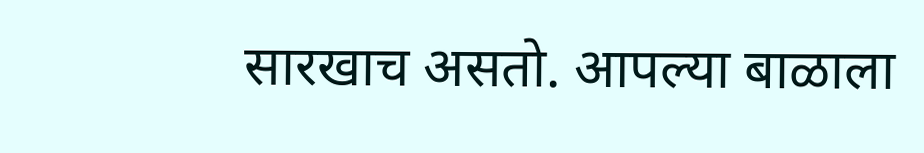सारखाच असतो. आपल्या बाळाला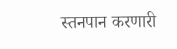स्तनपान करणारी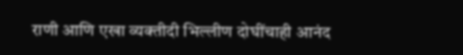राणी आणि एखा व्यक्तीदी भिल्लीण दोघींचाही आनंद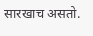सारखाच असतो.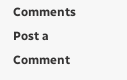Comments
Post a Comment